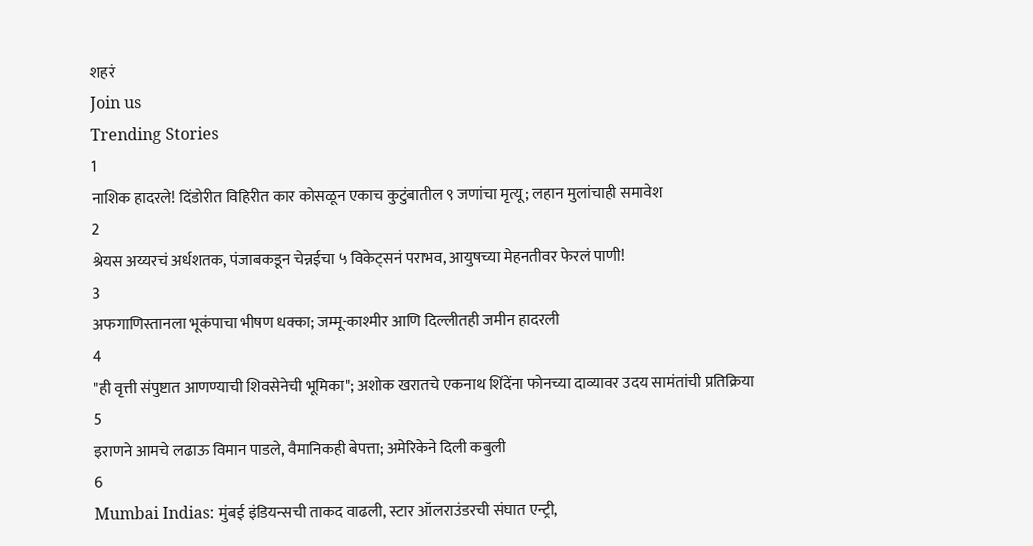शहरं
Join us
Trending Stories
1
नाशिक हादरले! दिंडोरीत विहिरीत कार कोसळून एकाच कुटुंबातील ९ जणांचा मृत्यू; लहान मुलांचाही समावेश
2
श्रेयस अय्यरचं अर्धशतक, पंजाबकडून चेन्नईचा ५ विकेट्सनं पराभव, आयुषच्या मेहनतीवर फेरलं पाणी!
3
अफगाणिस्तानला भूकंपाचा भीषण धक्का; जम्मू-काश्मीर आणि दिल्लीतही जमीन हादरली
4
"ही वृत्ती संपुष्टात आणण्याची शिवसेनेची भूमिका"; अशोक खरातचे एकनाथ शिंदेंना फोनच्या दाव्यावर उदय सामंतांची प्रतिक्रिया
5
इराणने आमचे लढाऊ विमान पाडले, वैमानिकही बेपत्ता; अमेरिकेने दिली कबुली
6
Mumbai Indias: मुंबई इंडियन्सची ताकद वाढली, स्टार ऑलराउंडरची संघात एन्ट्री,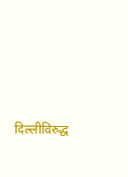दिल्लीविरुद्ध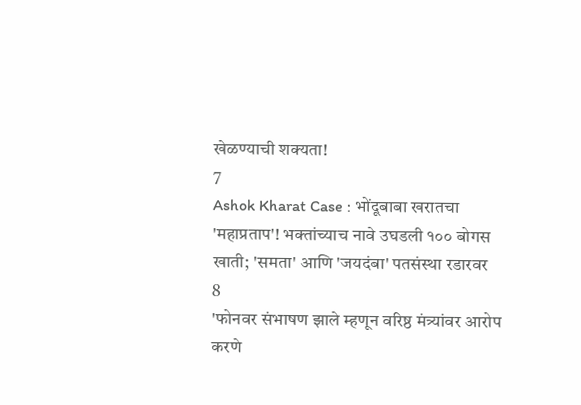खेळण्याची शक्यता!
7
Ashok Kharat Case : भोंदूबाबा खरातचा 'महाप्रताप'! भक्तांच्याच नावे उघडली १०० बोगस खाती; 'समता' आणि 'जयदंबा' पतसंस्था रडारवर
8
'फोनवर संभाषण झाले म्हणून वरिष्ठ मंत्र्यांवर आरोप करणे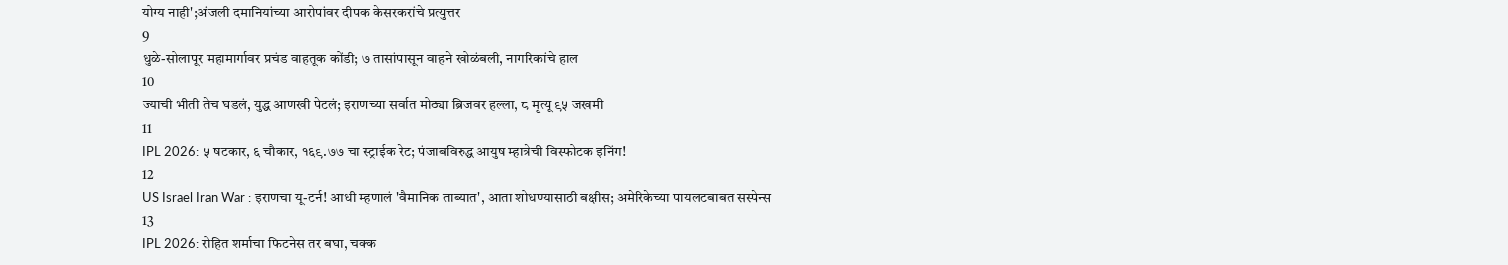योग्य नाही';अंजली दमानियांच्या आरोपांवर दीपक केसरकरांचे प्रत्युत्तर
9
धुळे-सोलापूर महामार्गावर प्रचंड वाहतूक कोंडी; ७ तासांपासून वाहने खोळंबली, नागरिकांचे हाल
10
ज्याची भीती तेच घडलं, युद्ध आणखी पेटलं; इराणच्या सर्वात मोठ्या ब्रिजवर हल्ला, ८ मृत्यू ९५ जखमी
11
IPL 2026: ५ षटकार, ६ चौकार, १६९.७७ चा स्ट्राईक रेट; पंजाबविरुद्ध आयुष म्हात्रेची विस्फोटक इनिंग!
12
US Israel Iran War : इराणचा यू-टर्न! आधी म्हणालं 'वैमानिक ताब्यात', आता शोधण्यासाठी बक्षीस; अमेरिकेच्या पायलटबाबत सस्पेन्स
13
IPL 2026: रोहित शर्माचा फिटनेस तर बघा, चक्क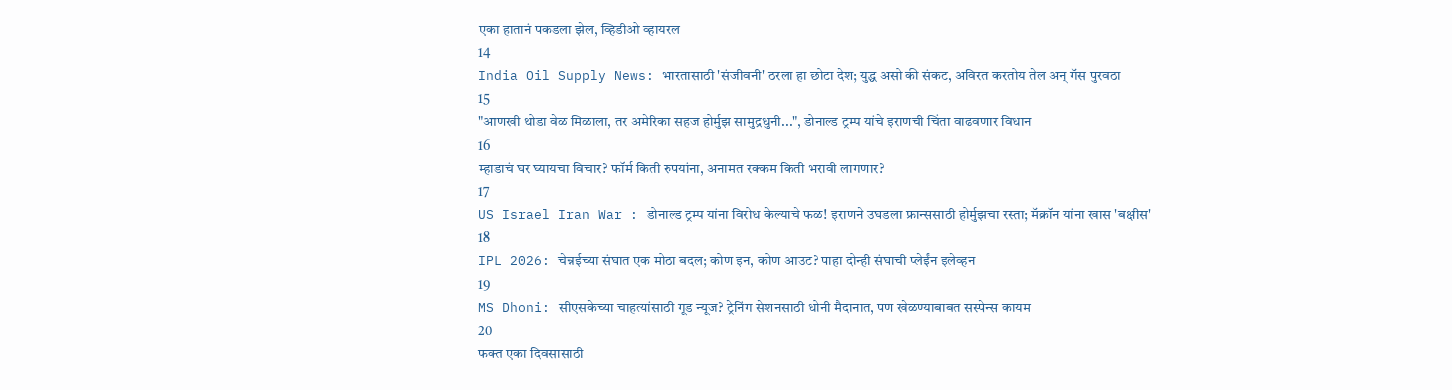एका हातानं पकडला झेल, व्हिडीओ व्हायरल
14
India Oil Supply News: भारतासाठी 'संजीवनी' ठरला हा छोटा देश; युद्ध असो की संकट, अविरत करतोय तेल अन् गॅस पुरवठा
15
"आणखी थोडा वेळ मिळाला, तर अमेरिका सहज होर्मुझ सामुद्रधुनी...", डोनाल्ड ट्रम्प यांचे इराणची चिंता वाढवणार विधान
16
म्हाडाचं घर घ्यायचा विचार? फॉर्म किती रुपयांना, अनामत रक्कम किती भरावी लागणार?
17
US Israel Iran War : डोनाल्ड ट्रम्प यांना विरोध केल्याचे फळ! इराणने उघडला फ्रान्ससाठी होर्मुझचा रस्ता; मॅक्रॉन यांना खास 'बक्षीस'
18
IPL 2026: चेन्नईच्या संघात एक मोठा बदल; कोण इन, कोण आउट? पाहा दोन्ही संघाची प्लेईंन इलेव्हन
19
MS Dhoni: सीएसकेच्या चाहत्यांसाठी गूड न्यूज? ट्रेनिंग सेशनसाठी धोनी मैदानात, पण खेळण्याबाबत सस्पेन्स कायम
20
फक्त एका दिवसासाठी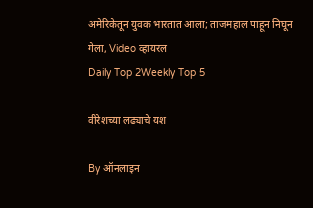अमेरिकेतून युवक भारतात आला; ताजमहाल पाहून निघून गेला, Video व्हायरल
Daily Top 2Weekly Top 5

वीरेशच्या लढ्याचे यश

By ऑनलाइन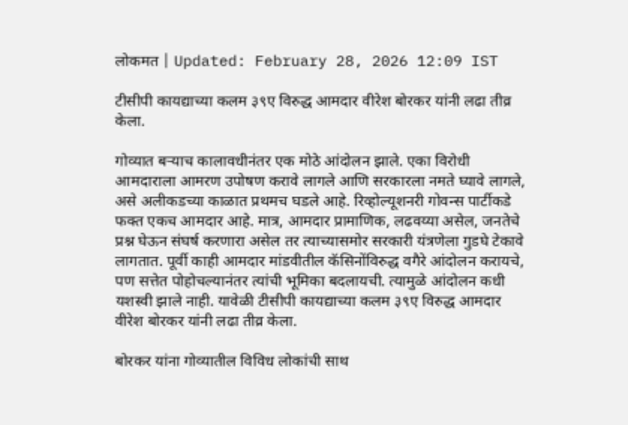लोकमत | Updated: February 28, 2026 12:09 IST

टीसीपी कायद्याच्या कलम ३९ए विरुद्ध आमदार वीरेश बोरकर यांनी लढा तीव्र केला.

गोव्यात बऱ्याच कालावधीनंतर एक मोठे आंदोलन झाले. एका विरोधी आमदाराला आमरण उपोषण करावे लागले आणि सरकारला नमते घ्यावे लागले, असे अलीकडच्या काळात प्रथमच घडले आहे. रिव्होल्यूशनरी गोवन्स पार्टीकडे फक्त एकच आमदार आहे. मात्र, आमदार प्रामाणिक, लढवय्या असेल, जनतेचे प्रश्न घेऊन संघर्ष करणारा असेल तर त्याच्यासमोर सरकारी यंत्रणेला गुडघे टेकावे लागतात. पूर्वी काही आमदार मांडवीतील कॅसिनोंविरुद्ध वगैरे आंदोलन करायचे, पण सत्तेत पोहोचल्यानंतर त्यांची भूमिका बदलायची. त्यामुळे आंदोलन कधी यशस्वी झाले नाही. यावेळी टीसीपी कायद्याच्या कलम ३९ए विरुद्ध आमदार वीरेश बोरकर यांनी लढा तीव्र केला.

बोरकर यांना गोव्यातील विविध लोकांची साथ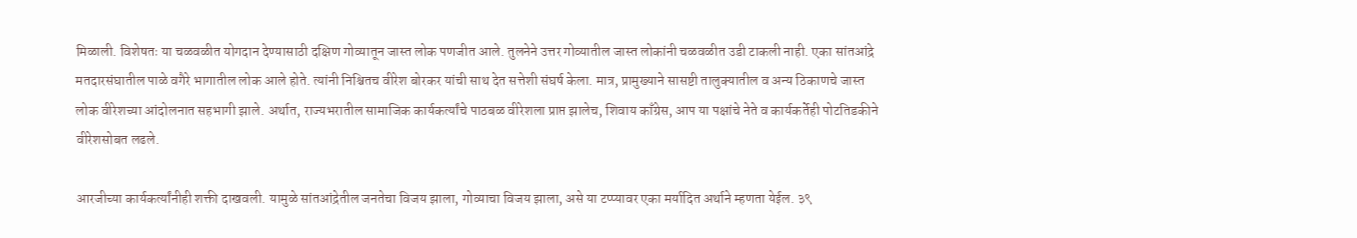मिळाली. विशेषतः या चळवळीत योगदान देण्यासाठी दक्षिण गोव्यातून जास्त लोक पणजीत आले. तुलनेने उत्तर गोव्यातील जास्त लोकांनी चळवळीत उडी टाकली नाही. एका सांतआंद्रे मतदारसंघातील पाळे वगैरे भागातील लोक आले होते. त्यांनी निश्चितच वीरेश बोरकर यांची साथ देत सत्तेशी संघर्ष केला. मात्र, प्रामुख्याने सासष्टी तालुक्यातील व अन्य ठिकाणचे जास्त लोक वीरेशच्या आंदोलनात सहभागी झाले. अर्थात, राज्यभरातील सामाजिक कार्यकर्त्यांचे पाठबळ वीरेशला प्राप्त झालेच, शिवाय काँग्रेस, आप या पक्षांचे नेते व कार्यकर्तेही पोटतिडकीने वीरेशसोबत लढले.

आरजीच्या कार्यकर्त्यांनीही शक्ती दाखवली. यामुळे सांतआंद्रेतील जनतेचा विजय झाला, गोव्याचा विजय झाला, असे या टप्प्यावर एका मर्यादित अर्थाने म्हणता येईल. ३९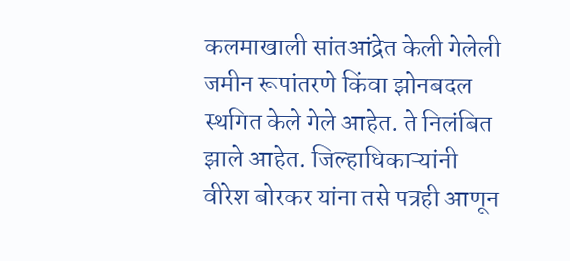कलमाखाली सांतआंद्रेत केली गेलेली जमीन रूपांतरणे किंवा झोनबदल स्थगित केले गेले आहेत. ते निलंबित झाले आहेत. जिल्हाधिकाऱ्यांनी वीरेश बोरकर यांना तसे पत्रही आणून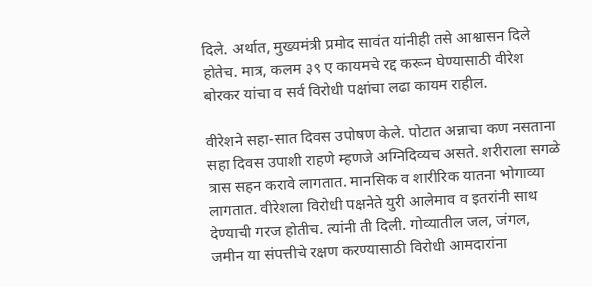दिले. अर्थात, मुख्यमंत्री प्रमोद सावंत यांनीही तसे आश्वासन दिले होतेच. मात्र, कलम ३९ ए कायमचे रद्द करून घेण्यासाठी वीरेश बोरकर यांचा व सर्व विरोधी पक्षांचा लढा कायम राहील.

वीरेशने सहा-सात दिवस उपोषण केले. पोटात अन्नाचा कण नसताना सहा दिवस उपाशी राहणे म्हणजे अग्निदिव्यच असते. शरीराला सगळे त्रास सहन करावे लागतात. मानसिक व शारीरिक यातना भोगाव्या लागतात. वीरेशला विरोधी पक्षनेते युरी आलेमाव व इतरांनी साथ देण्याची गरज होतीच. त्यांनी ती दिली. गोव्यातील जल, जंगल, जमीन या संपत्तीचे रक्षण करण्यासाठी विरोधी आमदारांना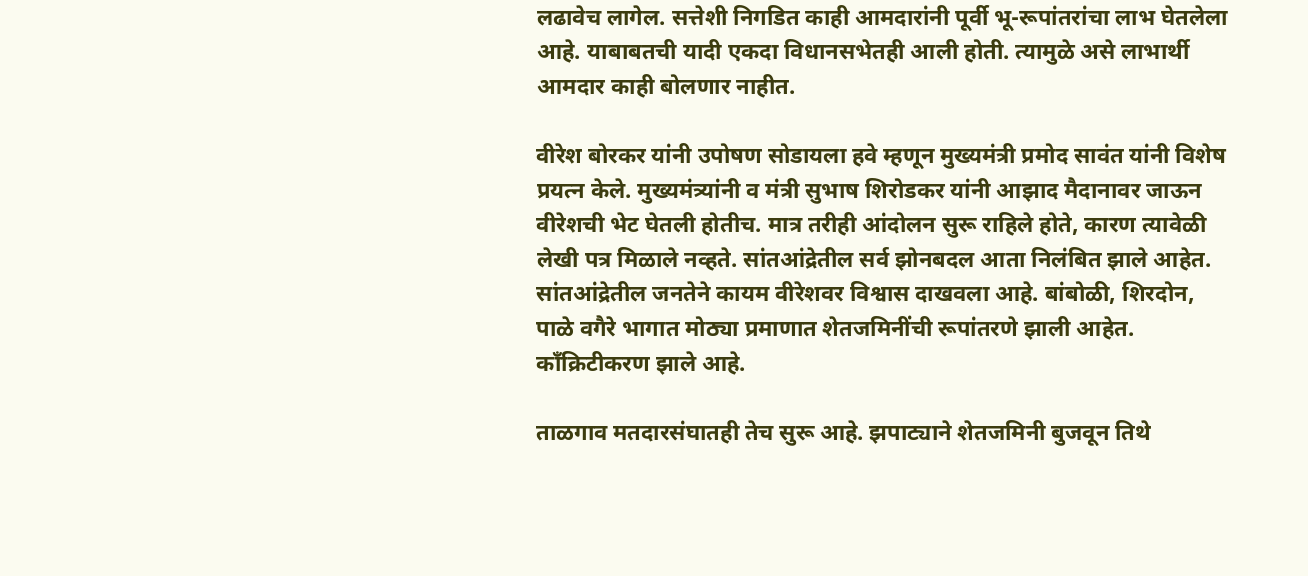लढावेच लागेल. सत्तेशी निगडित काही आमदारांनी पूर्वी भू-रूपांतरांचा लाभ घेतलेला आहे. याबाबतची यादी एकदा विधानसभेतही आली होती. त्यामुळे असे लाभार्थी आमदार काही बोलणार नाहीत.

वीरेश बोरकर यांनी उपोषण सोडायला हवे म्हणून मुख्यमंत्री प्रमोद सावंत यांनी विशेष प्रयत्न केले. मुख्यमंत्र्यांनी व मंत्री सुभाष शिरोडकर यांनी आझाद मैदानावर जाऊन वीरेशची भेट घेतली होतीच. मात्र तरीही आंदोलन सुरू राहिले होते, कारण त्यावेळी लेखी पत्र मिळाले नव्हते. सांतआंद्रेतील सर्व झोनबदल आता निलंबित झाले आहेत. सांतआंद्रेतील जनतेने कायम वीरेशवर विश्वास दाखवला आहे. बांबोळी, शिरदोन, पाळे वगैरे भागात मोठ्या प्रमाणात शेतजमिनींची रूपांतरणे झाली आहेत. काँक्रिटीकरण झाले आहे.

ताळगाव मतदारसंघातही तेच सुरू आहे. झपाट्याने शेतजमिनी बुजवून तिथे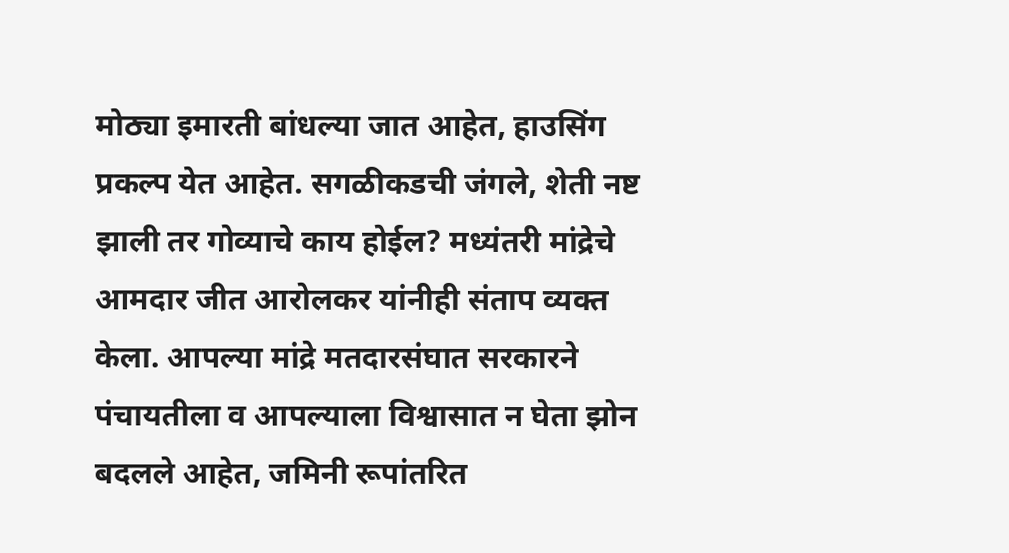मोठ्या इमारती बांधल्या जात आहेत, हाउसिंग प्रकल्प येत आहेत. सगळीकडची जंगले, शेती नष्ट झाली तर गोव्याचे काय होईल? मध्यंतरी मांद्रेचे आमदार जीत आरोलकर यांनीही संताप व्यक्त केला. आपल्या मांद्रे मतदारसंघात सरकारने पंचायतीला व आपल्याला विश्वासात न घेता झोन बदलले आहेत, जमिनी रूपांतरित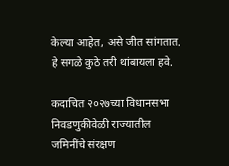केल्या आहेत, असे जीत सांगतात. हे सगळे कुठे तरी थांबायला हवे.

कदाचित २०२७च्या विधानसभा निवडणुकीवेळी राज्यातील जमिनींचे संरक्षण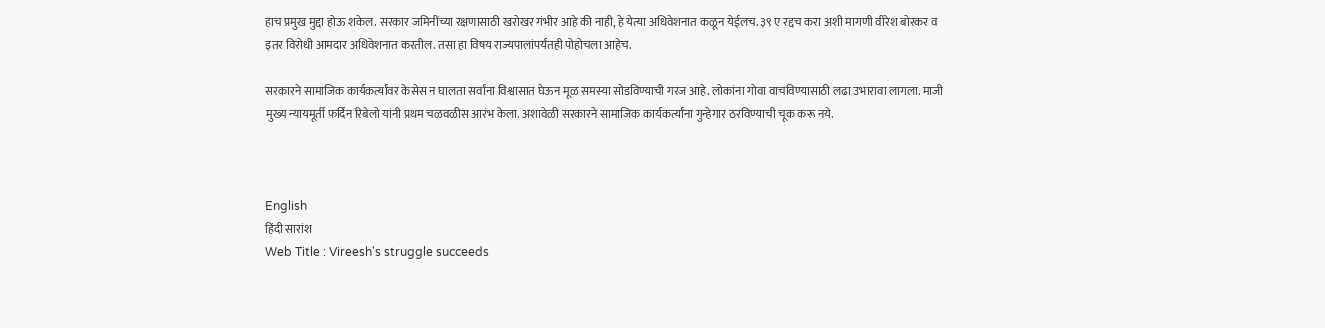हाच प्रमुख मुद्दा होऊ शकेल. सरकार जमिनींच्या रक्षणासाठी खरोखर गंभीर आहे की नाही, हे येत्या अधिवेशनात कळून येईलच. ३९ ए रद्दच करा अशी मागणी वीरेश बोरकर व इतर विरोधी आमदार अधिवेशनात करतील. तसा हा विषय राज्यपालांपर्यंतही पोहोचला आहेच.

सरकारने सामाजिक कार्यकर्त्यांवर केसेस न घालता सर्वांना विश्वासात घेऊन मूळ समस्या सोडविण्याची गरज आहे. लोकांना गोवा वाचविण्यासाठी लढा उभारावा लागला. माजी मुख्य न्यायमूर्ती फर्दिन रिबेलो यांनी प्रथम चळवळीस आरंभ केला. अशावेळी सरकारने सामाजिक कार्यकर्त्यांना गुन्हेगार ठरविण्याची चूक करू नये.



English
हिंदी सारांश
Web Title : Vireesh's struggle succeeds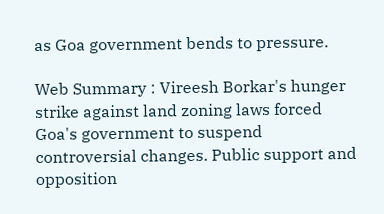as Goa government bends to pressure.

Web Summary : Vireesh Borkar's hunger strike against land zoning laws forced Goa's government to suspend controversial changes. Public support and opposition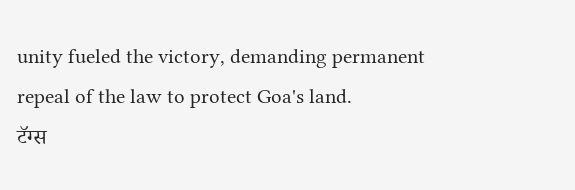unity fueled the victory, demanding permanent repeal of the law to protect Goa's land.
टॅग्स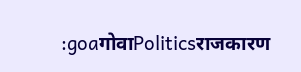:goaगोवाPoliticsराजकारण